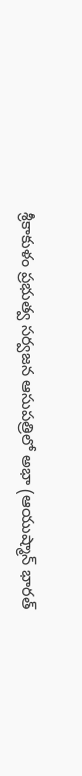శ్రీకాకుళం ప్రభుత్వ సర్వజన ఆసుపత్రిలో అభా (ఆయుష్మాన్ భారత్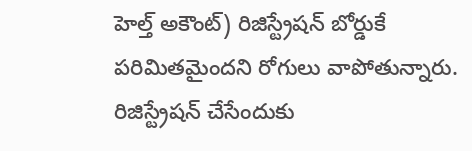హెల్త్ అకౌంట్) రిజిస్ట్రేషన్ బోర్డుకే పరిమితమైందని రోగులు వాపోతున్నారు. రిజిస్ట్రేషన్ చేసేందుకు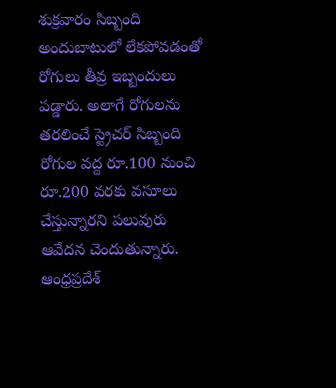శుక్రవారం సిబ్బంది అందుబాటులో లేకపోవడంతో రోగులు తీవ్ర ఇబ్బందులు పడ్డారు. అలాగే రోగులను తరలించే స్ట్రెచర్ సిబ్బంది రోగుల వద్ద రూ.100 నుంచి రూ.200 వరకు వసూలు చేస్తున్నారని పలువురు ఆవేదన చెందుతున్నారు.
ఆంధ్రప్రదేశ్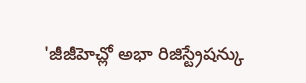'జీజీహెచ్లో అభా రిజిస్ట్రేషన్కు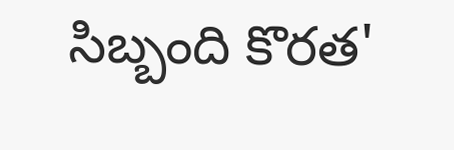సిబ్బంది కొరత'